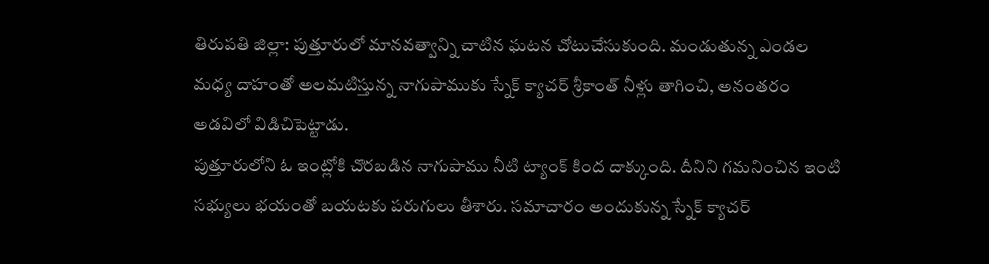తిరుపతి జిల్లా: పుత్తూరులో మానవత్వాన్ని చాటిన ఘటన చోటుచేసుకుంది. మండుతున్న ఎండల మధ్య దాహంతో అలమటిస్తున్న నాగుపాముకు స్నేక్ క్యాచర్ శ్రీకాంత్ నీళ్లు తాగించి, అనంతరం అడవిలో విడిచిపెట్టాడు.
పుత్తూరులోని ఓ ఇంట్లోకి చొరబడిన నాగుపాము నీటి ట్యాంక్ కింద దాక్కుంది. దీనిని గమనించిన ఇంటి సభ్యులు భయంతో బయటకు పరుగులు తీశారు. సమాచారం అందుకున్న స్నేక్ క్యాచర్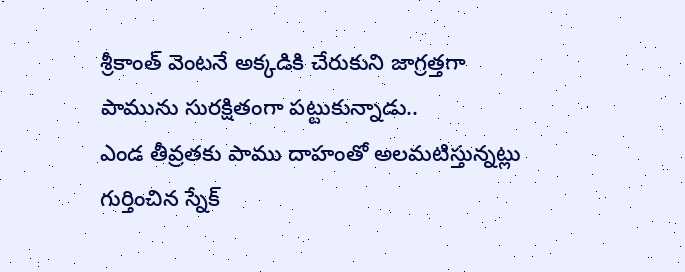శ్రీకాంత్ వెంటనే అక్కడికి చేరుకుని జాగ్రత్తగా పామును సురక్షితంగా పట్టుకున్నాడు..
ఎండ తీవ్రతకు పాము దాహంతో అలమటిస్తున్నట్లు గుర్తించిన స్నేక్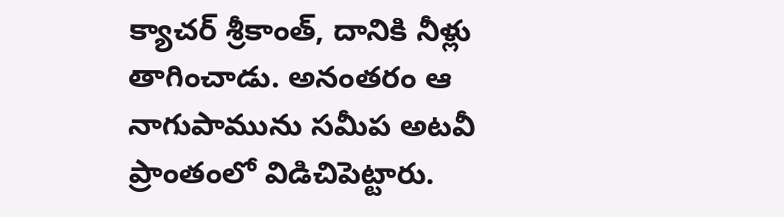క్యాచర్ శ్రీకాంత్, దానికి నీళ్లు తాగించాడు. అనంతరం ఆ నాగుపామును సమీప అటవీ ప్రాంతంలో విడిచిపెట్టారు.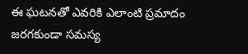ఈ ఘటనతో ఎవరికి ఎలాంటి ప్రమాదం జరగకుండా సమస్య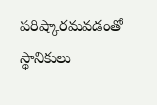పరిష్కారమవడంతో స్థానికులు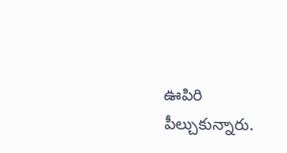ఊపిరి పీల్చుకున్నారు.